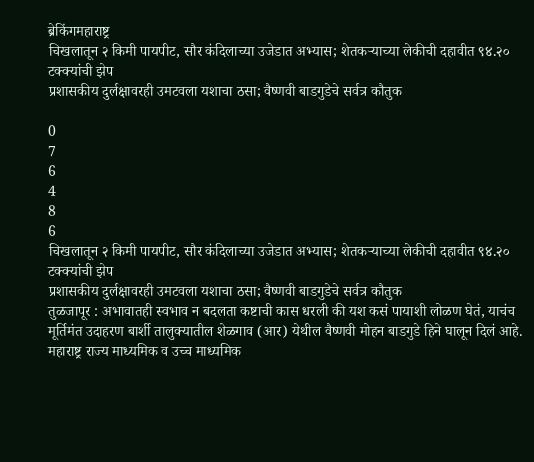ब्रेकिंगमहाराष्ट्र
चिखलातून २ किमी पायपीट, सौर कंदिलाच्या उजेडात अभ्यास; शेतकऱ्याच्या लेकीची दहावीत ९४.२० टक्क्यांची झेप
प्रशासकीय दुर्लक्षावरही उमटवला यशाचा ठसा; वैष्णवी बाडगुडेचे सर्वत्र कौतुक

0
7
6
4
8
6
चिखलातून २ किमी पायपीट, सौर कंदिलाच्या उजेडात अभ्यास; शेतकऱ्याच्या लेकीची दहावीत ९४.२० टक्क्यांची झेप
प्रशासकीय दुर्लक्षावरही उमटवला यशाचा ठसा; वैष्णवी बाडगुडेचे सर्वत्र कौतुक
तुळजापूर : अभावातही स्वभाव न बदलता कष्टाची कास धरली की यश कसं पायाशी लोळण घेतं, याचंच मूर्तिमंत उदाहरण बार्शी तालुक्यातील शेळगाव (आर) येथील वैष्णवी मोहन बाडगुडे हिने घालून दिलं आहे. महाराष्ट्र राज्य माध्यमिक व उच्च माध्यमिक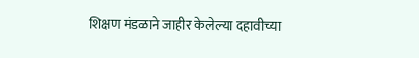शिक्षण मंडळाने जाहीर केलेल्या दहावीच्या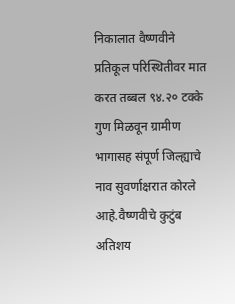निकालात वैष्णवीने प्रतिकूल परिस्थितीवर मात करत तब्बल ९४.२० टक्के गुण मिळवून ग्रामीण भागासह संपूर्ण जिल्ह्याचे नाव सुवर्णाक्षरात कोरले आहे.वैष्णवीचे कुटुंब अतिशय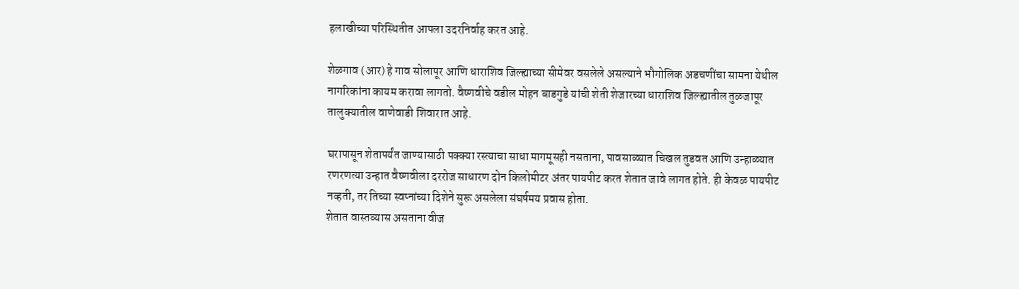हलाखीच्या परिस्थितीत आपला उदरनिर्वाह करत आहे.

शेळगाव (आर) हे गाव सोलापूर आणि धाराशिव जिल्ह्याच्या सीमेवर वसलेले असल्याने भौगोलिक अडचणींचा सामना येथील नागरिकांना कायम करावा लागतो. वैष्णवीचे वडील मोहन बाडगुडे यांची शेती शेजारच्या धाराशिव जिल्ह्यातील तुळजापूर तालुक्यातील वाणेवाडी शिवारात आहे.

घरापासून शेतापर्यंत जाण्यासाठी पक्क्या रस्त्याचा साधा मागमूसही नसताना, पावसाळ्यात चिखल तुडवत आणि उन्हाळ्यात रणरणत्या उन्हात वैष्णवीला दररोज साधारण दोन किलोमीटर अंतर पायपीट करत शेतात जावे लागत होते. ही केवळ पायपीट नव्हती, तर तिच्या स्वप्नांच्या दिशेने सुरू असलेला संघर्षमय प्रवास होता.
शेतात वास्तव्यास असताना वीज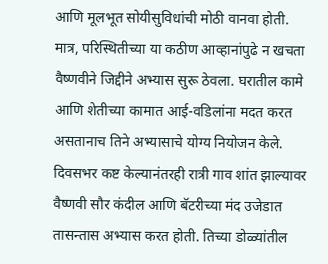आणि मूलभूत सोयीसुविधांची मोठी वानवा होती. मात्र, परिस्थितीच्या या कठीण आव्हानांपुढे न खचता वैष्णवीने जिद्दीने अभ्यास सुरू ठेवला. घरातील कामे आणि शेतीच्या कामात आई-वडिलांना मदत करत असतानाच तिने अभ्यासाचे योग्य नियोजन केले.
दिवसभर कष्ट केल्यानंतरही रात्री गाव शांत झाल्यावर वैष्णवी सौर कंदील आणि बॅटरीच्या मंद उजेडात तासन्तास अभ्यास करत होती. तिच्या डोळ्यांतील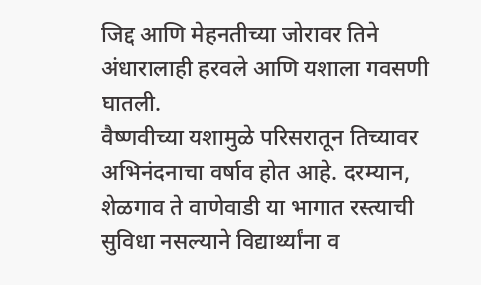जिद्द आणि मेहनतीच्या जोरावर तिने अंधारालाही हरवले आणि यशाला गवसणी घातली.
वैष्णवीच्या यशामुळे परिसरातून तिच्यावर अभिनंदनाचा वर्षाव होत आहे. दरम्यान, शेळगाव ते वाणेवाडी या भागात रस्त्याची सुविधा नसल्याने विद्यार्थ्यांना व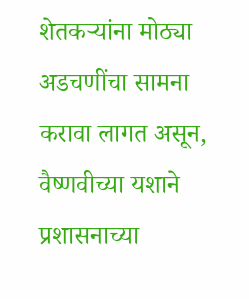शेतकऱ्यांना मोठ्या अडचणींचा सामना करावा लागत असून, वैष्णवीच्या यशाने प्रशासनाच्या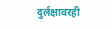दुर्लक्षावरही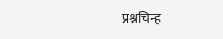प्रश्नचिन्ह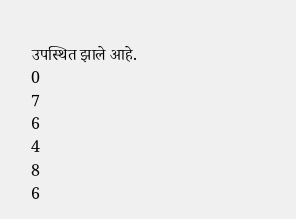उपस्थित झाले आहे.
0
7
6
4
8
6